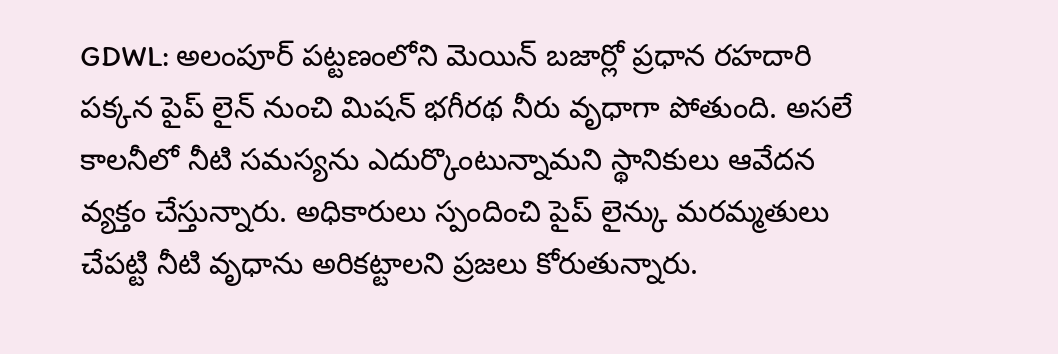GDWL: అలంపూర్ పట్టణంలోని మెయిన్ బజార్లో ప్రధాన రహదారి పక్కన పైప్ లైన్ నుంచి మిషన్ భగీరథ నీరు వృధాగా పోతుంది. అసలే కాలనీలో నీటి సమస్యను ఎదుర్కొంటున్నామని స్థానికులు ఆవేదన వ్యక్తం చేస్తున్నారు. అధికారులు స్పందించి పైప్ లైన్కు మరమ్మతులు చేపట్టి నీటి వృధాను అరికట్టాలని ప్రజలు కోరుతున్నారు.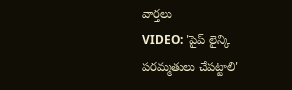వార్తలు
VIDEO: 'పైప్ లైన్కి పరమ్మతులు చేపట్టాలి'